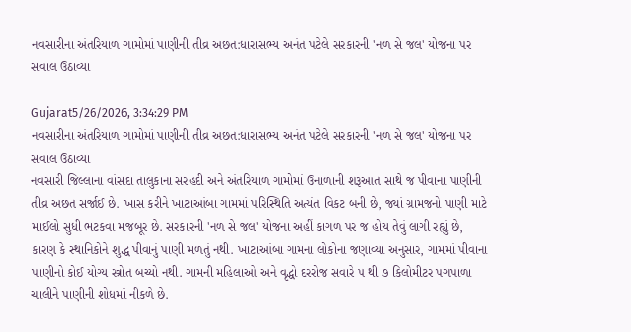નવસારીના અંતરિયાળ ગામોમાં પાણીની તીવ્ર અછત:ધારાસભ્ય અનંત પટેલે સરકારની 'નળ સે જલ' યોજના પર સવાલ ઉઠાવ્યા

Gujarat5/26/2026, 3:34:29 PM
નવસારીના અંતરિયાળ ગામોમાં પાણીની તીવ્ર અછત:ધારાસભ્ય અનંત પટેલે સરકારની 'નળ સે જલ' યોજના પર સવાલ ઉઠાવ્યા
નવસારી જિલ્લાના વાંસદા તાલુકાના સરહદી અને અંતરિયાળ ગામોમાં ઉનાળાની શરૂઆત સાથે જ પીવાના પાણીની તીવ્ર અછત સર્જાઈ છે. ખાસ કરીને ખાટાઆંબા ગામમાં પરિસ્થિતિ અત્યંત વિકટ બની છે, જ્યાં ગ્રામજનો પાણી માટે માઈલો સુધી ભટકવા મજબૂર છે. સરકારની 'નળ સે જલ' યોજના અહીં કાગળ પર જ હોય તેવું લાગી રહ્યું છે, કારણ કે સ્થાનિકોને શુદ્ધ પીવાનું પાણી મળતું નથી. ખાટાઆંબા ગામના લોકોના જણાવ્યા અનુસાર, ગામમાં પીવાના પાણીનો કોઈ યોગ્ય સ્ત્રોત બચ્યો નથી. ગામની મહિલાઓ અને વૃદ્ધો દરરોજ સવારે ૫ થી ૭ કિલોમીટર પગપાળા ચાલીને પાણીની શોધમાં નીકળે છે.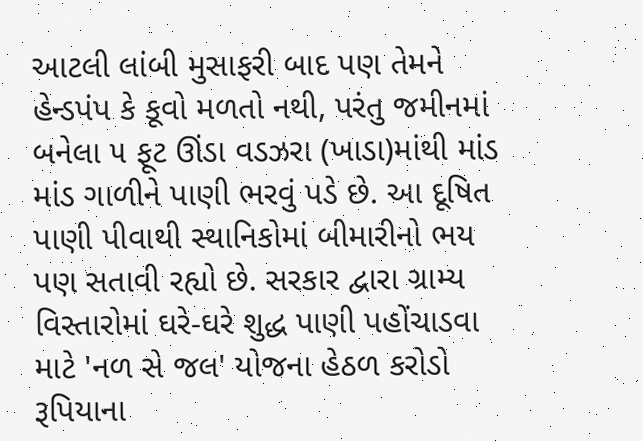આટલી લાંબી મુસાફરી બાદ પણ તેમને હેન્ડપંપ કે કૂવો મળતો નથી, પરંતુ જમીનમાં બનેલા ૫ ફૂટ ઊંડા વડઝરા (ખાડા)માંથી માંડ માંડ ગાળીને પાણી ભરવું પડે છે. આ દૂષિત પાણી પીવાથી સ્થાનિકોમાં બીમારીનો ભય પણ સતાવી રહ્યો છે. સરકાર દ્વારા ગ્રામ્ય વિસ્તારોમાં ઘરે-ઘરે શુદ્ધ પાણી પહોંચાડવા માટે 'નળ સે જલ' યોજના હેઠળ કરોડો રૂપિયાના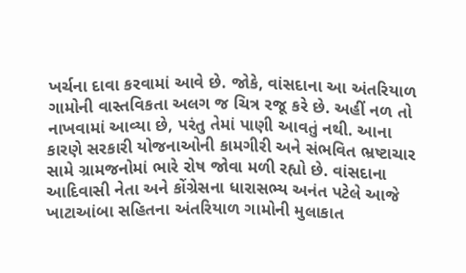ખર્ચના દાવા કરવામાં આવે છે. જોકે, વાંસદાના આ અંતરિયાળ ગામોની વાસ્તવિકતા અલગ જ ચિત્ર રજૂ કરે છે. અહીં નળ તો નાખવામાં આવ્યા છે, પરંતુ તેમાં પાણી આવતું નથી. આના કારણે સરકારી યોજનાઓની કામગીરી અને સંભવિત ભ્રષ્ટાચાર સામે ગ્રામજનોમાં ભારે રોષ જોવા મળી રહ્યો છે. વાંસદાના આદિવાસી નેતા અને કોંગ્રેસના ધારાસભ્ય અનંત પટેલે આજે ખાટાઆંબા સહિતના અંતરિયાળ ગામોની મુલાકાત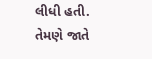લીધી હતી. તેમણે જાતે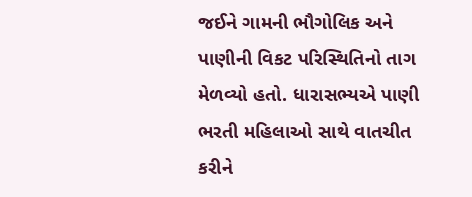જઈને ગામની ભૌગોલિક અને પાણીની વિકટ પરિસ્થિતિનો તાગ મેળવ્યો હતો. ધારાસભ્યએ પાણી ભરતી મહિલાઓ સાથે વાતચીત કરીને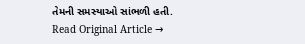તેમની સમસ્યાઓ સાંભળી હતી.
Read Original Article →